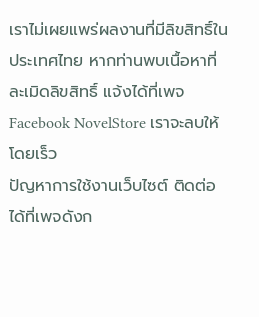เราไม่เผยแพร่ผลงานที่มีลิขสิทธิ์ในประเทศไทย หากท่านพบเนื้อหาที่ละเมิดลิขสิทธิ์ แจ้งได้ที่เพจ Facebook NovelStore เราจะลบให้โดยเร็ว
ปัญหาการใช้งานเว็บไซต์ ติดต่อได้ที่เพจดังก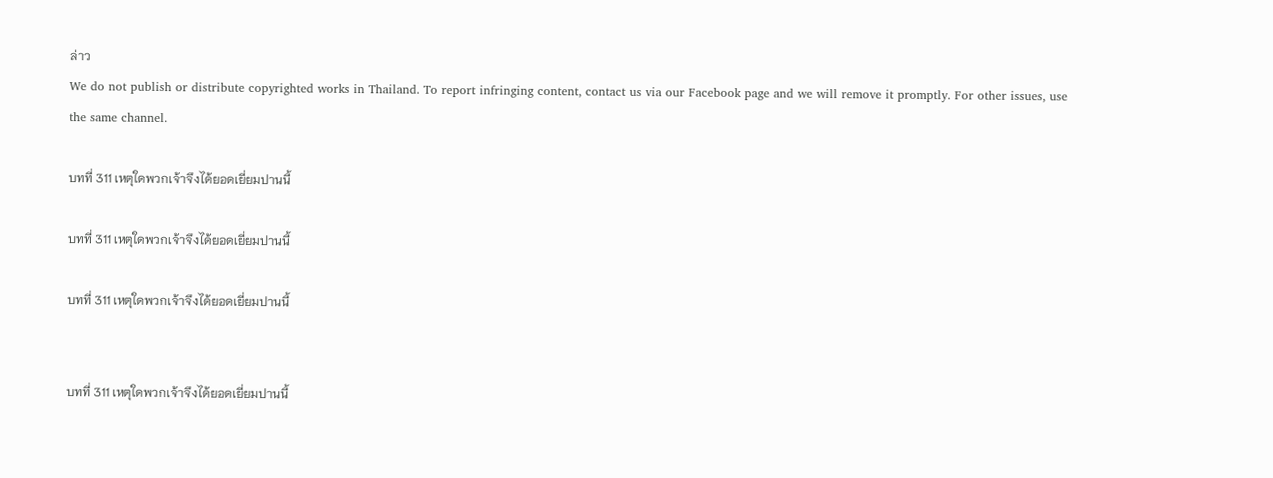ล่าว
We do not publish or distribute copyrighted works in Thailand. To report infringing content, contact us via our Facebook page and we will remove it promptly. For other issues, use the same channel.

บทที่ 311 เหตุใดพวกเจ้าจึงได้ยอดเยี่ยมปานนี้

บทที่ 311 เหตุใดพวกเจ้าจึงได้ยอดเยี่ยมปานนี้

บทที่ 311 เหตุใดพวกเจ้าจึงได้ยอดเยี่ยมปานนี้


บทที่ 311 เหตุใดพวกเจ้าจึงได้ยอดเยี่ยมปานนี้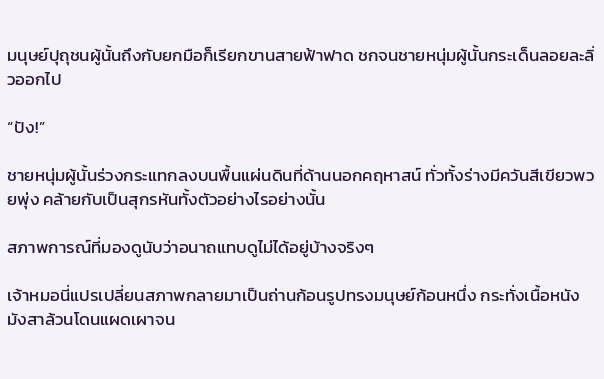มนุษย์ปุถุชนผู้นั้นถึงกับยกมือก็เรียกขานสายฟ้าฟาด ชกจนชายหนุ่มผู้นั้นกระเด็นลอยละลิ่วออกไป

“ปัง!”

ชายหนุ่มผู้นั้นร่วงกระแทกลงบนพื้นแผ่นดินที่ด้านนอกคฤหาสน์ ทั่วทั้งร่างมีควันสีเขียวพวยพุ่ง คล้ายกับเป็นสุกรหันทั้งตัวอย่างไรอย่างนั้น

สภาพการณ์ที่มองดูนับว่าอนาถแทบดูไม่ได้อยู่บ้างจริงๆ

เจ้าหมอนี่แปรเปลี่ยนสภาพกลายมาเป็นถ่านก้อนรูปทรงมนุษย์ก้อนหนึ่ง กระทั่งเนื้อหนังมังสาล้วนโดนแผดเผาจน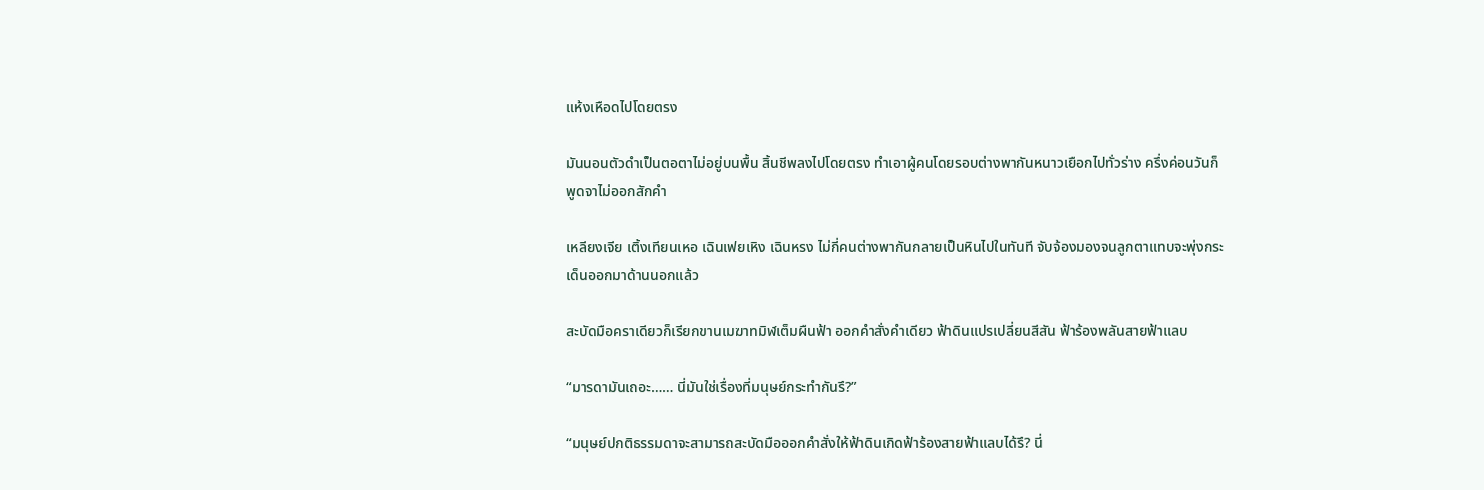แห้งเหือดไปโดยตรง

มันนอนตัวดำเป็นตอตาไม่อยู่บนพื้น สิ้นชีพลงไปโดยตรง ทำเอาผู้คนโดยรอบต่างพากันหนาวเยือกไปทั่วร่าง ครึ่งค่อนวันก็พูดจาไม่ออกสักคำ

เหลียงเจีย เติ้งเทียนเหอ เฉินเฟยเหิง เฉินหรง ไม่กี่คนต่างพากันกลายเป็นหินไปในทันที จับจ้องมองจนลูกตาแทบจะพุ่งกระเด็นออกมาด้านนอกแล้ว

สะบัดมือคราเดียวก็เรียกขานเมฆาทมิฬเต็มผืนฟ้า ออกคำสั่งคำเดียว ฟ้าดินแปรเปลี่ยนสีสัน ฟ้าร้องพลันสายฟ้าแลบ

“มารดามันเถอะ…… นี่มันใช่เรื่องที่มนุษย์กระทำกันรึ?”

“มนุษย์ปกติธรรมดาจะสามารถสะบัดมือออกคำสั่งให้ฟ้าดินเกิดฟ้าร้องสายฟ้าแลบได้รึ? นี่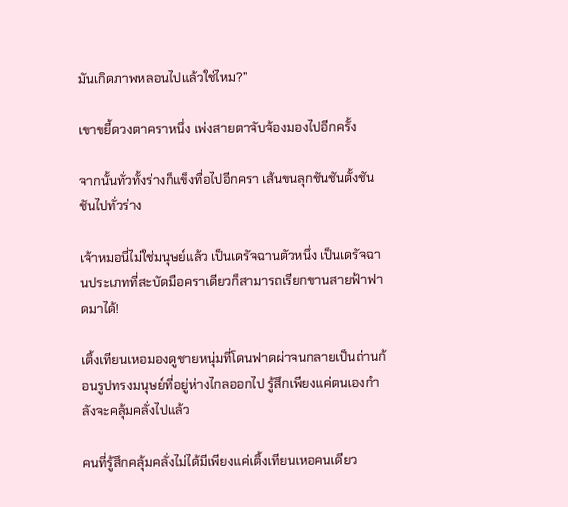มันเกิดภาพหลอนไปแล้วใช่ไหม?”

เขาขยี้ดวงตาคราหนึ่ง เพ่งสายตาจับจ้องมองไปอีกครั้ง

จากนั้นทั่วทั้งร่างก็แข็งทื่อไปอีกครา เส้นขนลุกชันชันตั้งชันชันไปทั่วร่าง

เจ้าหมอนี่ไม่ใช่มนุษย์แล้ว เป็นเดรัจฉานตัวหนึ่ง เป็นเดรัจฉานประเภทที่สะบัดมือคราเดียวก็สามารถเรียกขานสายฟ้าฟาดมาได้!

เติ้งเทียนเหอมองดูชายหนุ่มที่โดนฟาดผ่าจนกลายเป็นถ่านก้อนรูปทรงมนุษย์ที่อยู่ห่างไกลออกไป รู้สึกเพียงแค่ตนเองกำลังจะคลุ้มคลั่งไปแล้ว

คนที่รู้สึกคลุ้มคลั่งไม่ได้มีเพียงแค่เติ้งเทียนเหอคนเดียว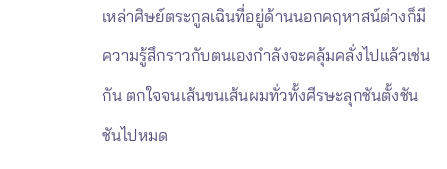เหล่าศิษย์ตระกูลเฉินที่อยู่ด้านนอกคฤหาสน์ต่างก็มีความรู้สึกราวกับตนเองกำลังจะคลุ้มคลั่งไปแล้วเช่นกัน ตกใจจนเส้นขนเส้นผมทั่วทั้งศีรษะลุกชันตั้งชันชันไปหมด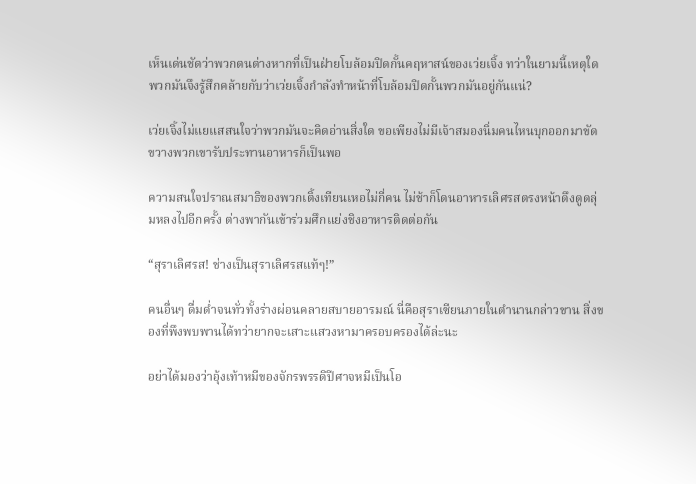เห็นเด่นชัดว่าพวกตนต่างหากที่เป็นฝ่ายโบล้อมปิดกั้นคฤหาสน์ของเว่ยเจิ้ง ทว่าในยามนี้เหตุใดพวกมันจึงรู้สึกคล้ายกับว่าเว่ยเจิ้งกำลังทำหน้าที่โบล้อมปิดกั้นพวกมันอยู่กันแน่?

เว่ยเจิ้งไม่แยแสสนใจว่าพวกมันจะคิดอ่านสิ่งใด ขอเพียงไม่มีเจ้าสมองนิ่มคนไหนบุกออกมาขัดขวางพวกเขารับประทานอาหารก็เป็นพอ

ความสนใจปราณสมาธิของพวกเติ้งเทียนเหอไม่กี่คน ไม่ช้าก็โดนอาหารเลิศรสตรงหน้าดึงดูดลุ่มหลงไปอีกครั้ง ต่างพากันเข้าร่วมศึกแย่งชิงอาหารติดต่อกัน

“สุราเลิศรส! ช่างเป็นสุราเลิศรสแท้ๆ!”

คนอื่นๆ ดื่มด่ำจนทั่วทั้งร่างผ่อนคลายสบายอารมณ์ นี่คือสุราเซียนภายในตํานานกล่าวขาน สิ่งของที่พึงพบพานได้ทว่ายากจะเสาะแสวงหามาครอบครองได้ล่ะนะ

อย่าได้มองว่าอุ้งเท้าหมีของจักรพรรดิปีศาจหมีเป็นโอ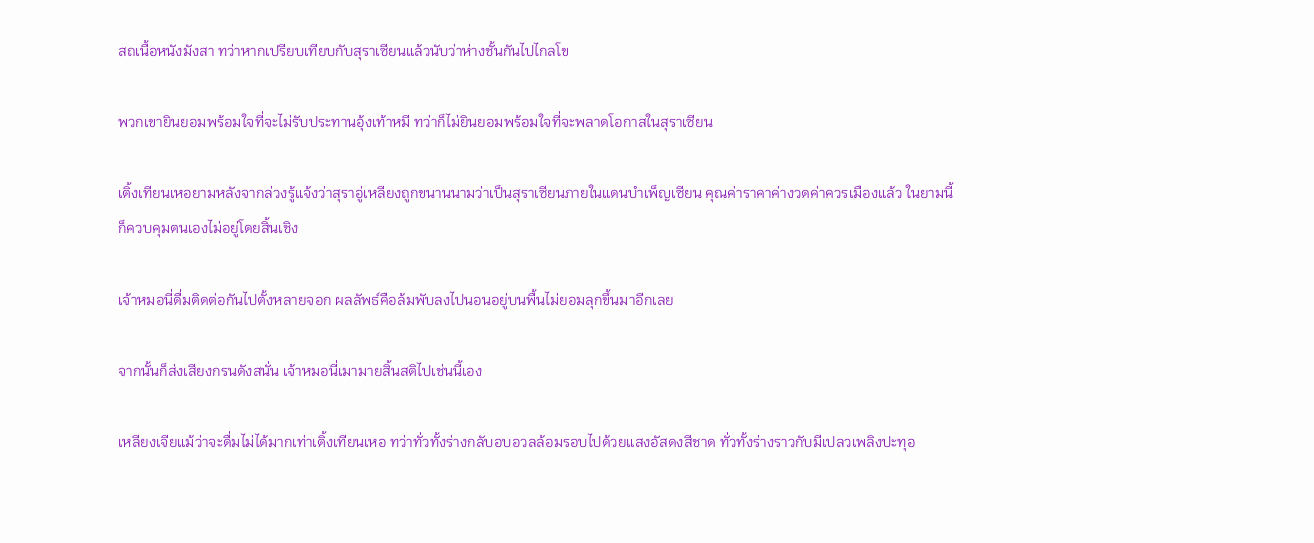สถเนื้อหนังมังสา ทว่าหากเปรียบเทียบกับสุราเซียนแล้วนับว่าห่างชั้นกันไปไกลโข

พวกเขายินยอมพร้อมใจที่จะไม่รับประทานอุ้งเท้าหมี ทว่าก็ไม่ยินยอมพร้อมใจที่จะพลาดโอกาสในสุราเซียน

เติ้งเทียนเหอยามหลังจากล่วงรู้แจ้งว่าสุราอู่เหลียงถูกขนานนามว่าเป็นสุราเซียนภายในแดนบำเพ็ญเซียน คุณค่าราคาค่างวดค่าควรเมืองแล้ว ในยามนี้ก็ควบคุมตนเองไม่อยู่โดยสิ้นเชิง

เจ้าหมอนี่ดื่มติดต่อกันไปตั้งหลายจอก ผลลัพธ์คือล้มพับลงไปนอนอยู่บนพื้นไม่ยอมลุกขึ้นมาอีกเลย

จากนั้นก็ส่งเสียงกรนดังสนั่น เจ้าหมอนี่เมามายสิ้นสติไปเช่นนี้เอง

เหลียงเจียแม้ว่าจะดื่มไม่ได้มากเท่าเติ้งเทียนเหอ ทว่าทั่วทั้งร่างกลับอบอวลล้อมรอบไปด้วยแสงอัสดงสีชาด ทั่วทั้งร่างราวกับมีเปลวเพลิงปะทุอ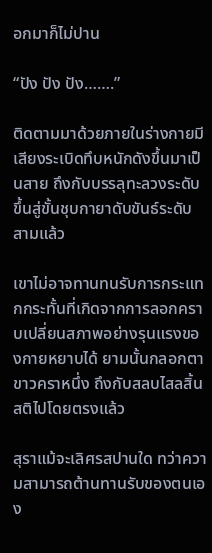อกมาก็ไม่ปาน

“ปัง ปัง ปัง…….”

ติดตามมาด้วยภายในร่างกายมีเสียงระเบิดทึบหนักดังขึ้นมาเป็นสาย ถึงกับบรรลุทะลวงระดับขึ้นสู่ขั้นชุบกายาดับขันธ์ระดับสามแล้ว

เขาไม่อาจทานทนรับการกระแทกกระทั้นที่เกิดจากการลอกคราบเปลี่ยนสภาพอย่างรุนแรงของกายหยาบได้ ยามนั้นกลอกตาขาวคราหนึ่ง ถึงกับสลบไสลสิ้นสติไปโดยตรงแล้ว

สุราแม้จะเลิศรสปานใด ทว่าความสามารถต้านทานรับของตนเอง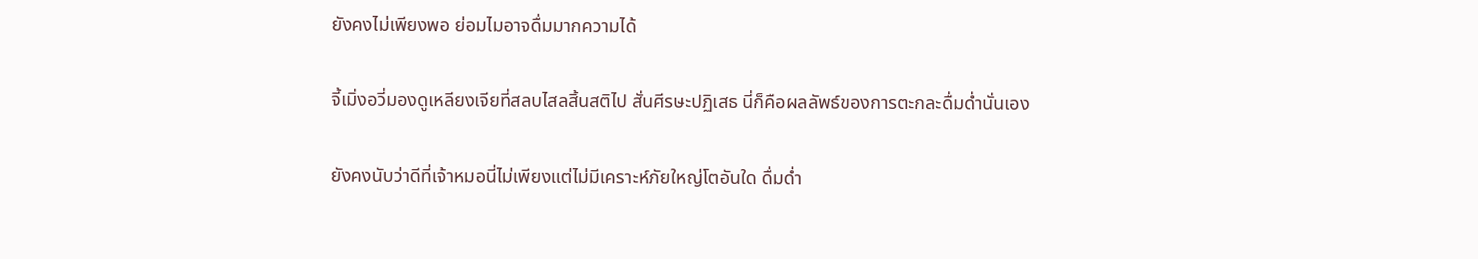ยังคงไม่เพียงพอ ย่อมไมอาจดื่มมากความได้

จี้เมิ่งอวี่มองดูเหลียงเจียที่สลบไสลสิ้นสติไป สั่นศีรษะปฏิเสธ นี่ก็คือผลลัพธ์ของการตะกละดื่มด่ำนั่นเอง

ยังคงนับว่าดีที่เจ้าหมอนี่ไม่เพียงแต่ไม่มีเคราะห์ภัยใหญ่โตอันใด ดื่มด่ำ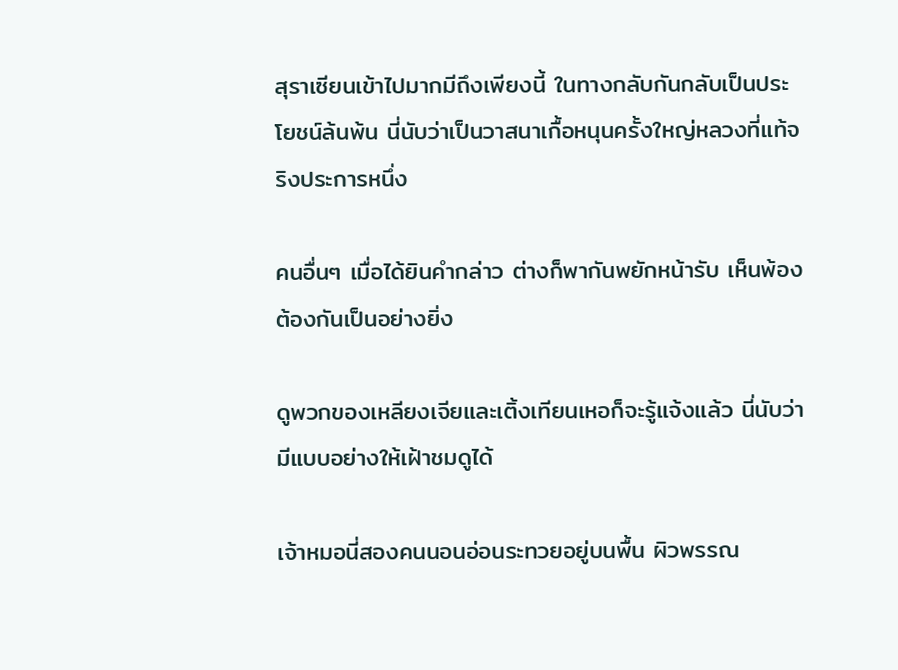สุราเซียนเข้าไปมากมีถึงเพียงนี้ ในทางกลับกันกลับเป็นประโยชน์ล้นพ้น นี่นับว่าเป็นวาสนาเกื้อหนุนครั้งใหญ่หลวงที่แท้จริงประการหนึ่ง

คนอื่นๆ เมื่อได้ยินคำกล่าว ต่างก็พากันพยักหน้ารับ เห็นพ้องต้องกันเป็นอย่างยิ่ง

ดูพวกของเหลียงเจียและเติ้งเทียนเหอก็จะรู้แจ้งแล้ว นี่นับว่ามีแบบอย่างให้เฝ้าชมดูได้

เจ้าหมอนี่สองคนนอนอ่อนระทวยอยู่บนพื้น ผิวพรรณ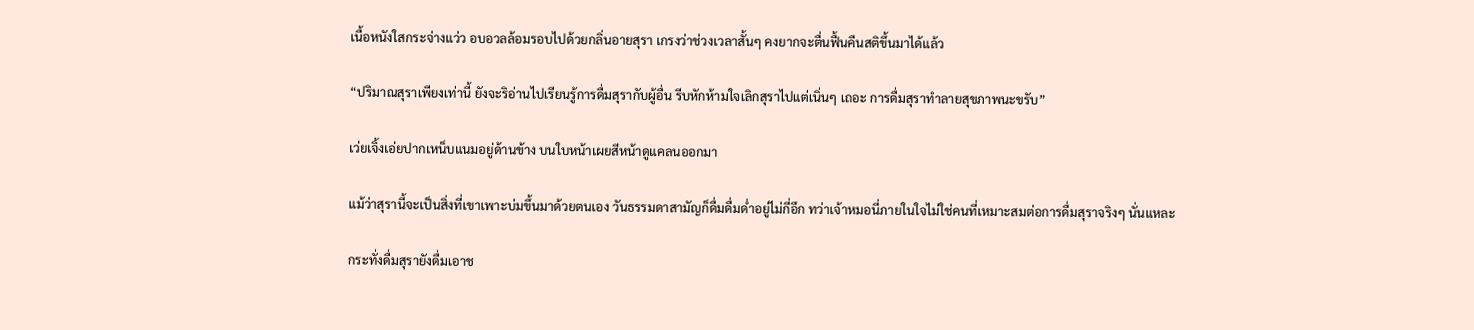เนื้อหนังใสกระจ่างแว่ว อบอวลล้อมรอบไปด้วยกลิ่นอายสุรา เกรงว่าช่วงเวลาสั้นๆ คงยากจะตื่นฟื้นคืนสติขึ้นมาได้แล้ว

“ปริมาณสุราเพียงเท่านี้ ยังจะริอ่านไปเรียนรู้การดื่มสุรากับผู้อื่น รีบหักห้ามใจเลิกสุราไปแต่เนิ่นๆ เถอะ การดื่มสุราทำลายสุขภาพนะขรับ”

เว่ยเจิ้งเอ่ยปากเหน็บแนมอยู่ด้านข้าง บนใบหน้าเผยสีหน้าดูแคลนออกมา

แม้ว่าสุรานี้จะเป็นสิ่งที่เขาเพาะบ่มขึ้นมาด้วยตนเอง วันธรรมดาสามัญก็ดื่มดื่มด่ำอยู่ไม่กี่อึก ทว่าเจ้าหมอนี่ภายในใจไม่ใช่คนที่เหมาะสมต่อการดื่มสุราจริงๆ นั่นแหละ

กระทั่งดื่มสุรายังดื่มเอาช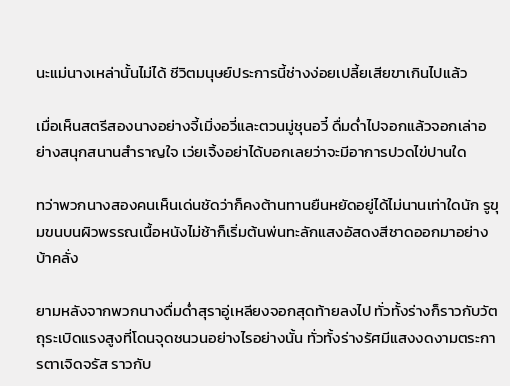นะแม่นางเหล่านั้นไม่ได้ ชีวิตมนุษย์ประการนี้ช่างง่อยเปลี้ยเสียขาเกินไปแล้ว

เมื่อเห็นสตรีสองนางอย่างจี้เมิ่งอวี่และตวนมู่ชุนอวี๋ ดื่มด่ำไปจอกแล้วจอกเล่าอย่างสนุกสนานสำราญใจ เว่ยเจิ้งอย่าได้บอกเลยว่าจะมีอาการปวดไข่ปานใด

ทว่าพวกนางสองคนเห็นเด่นชัดว่าก็คงต้านทานยืนหยัดอยู่ได้ไม่นานเท่าใดนัก รูขุมขนบนผิวพรรณเนื้อหนังไม่ช้าก็เริ่มต้นพ่นทะลักแสงอัสดงสีชาดออกมาอย่างบ้าคลั่ง

ยามหลังจากพวกนางดื่มด่ำสุราอู่เหลียงจอกสุดท้ายลงไป ทั่วทั้งร่างก็ราวกับวัตถุระเบิดแรงสูงที่โดนจุดชนวนอย่างไรอย่างนั้น ทั่วทั้งร่างรัศมีแสงงดงามตระการตาเจิดจรัส ราวกับ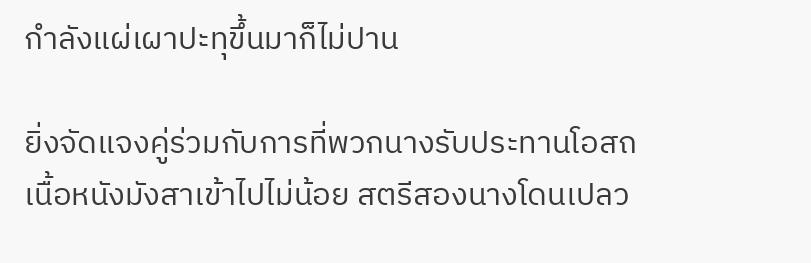กำลังแผ่เผาปะทุขึ้นมาก็ไม่ปาน

ยิ่งจัดแจงคู่ร่วมกับการที่พวกนางรับประทานโอสถเนื้อหนังมังสาเข้าไปไม่น้อย สตรีสองนางโดนเปลว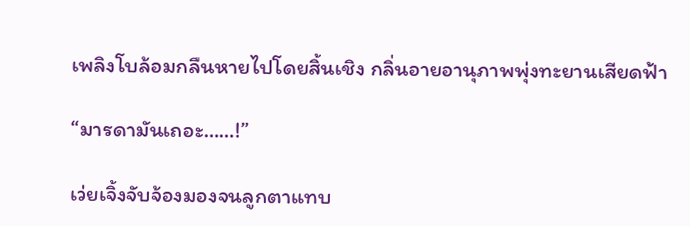เพลิงโบล้อมกลืนหายไปโดยสิ้นเชิง กลิ่นอายอานุภาพพุ่งทะยานเสียดฟ้า

“มารดามันเถอะ……!”

เว่ยเจิ้งจับจ้องมองจนลูกตาแทบ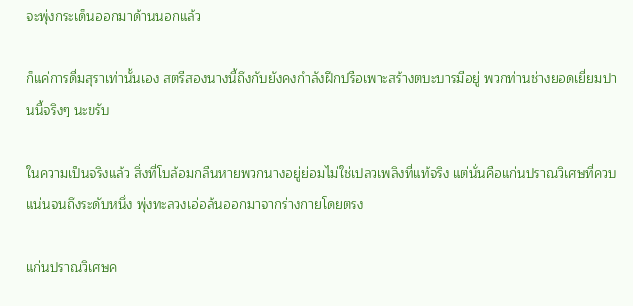จะพุ่งกระเด็นออกมาด้านนอกแล้ว

ก็แค่การดื่มสุราเท่านั้นเอง สตรีสองนางนี้ถึงกับยังคงกำลังฝึกปรือเพาะสร้างตบะบารมีอยู่ พวกท่านช่างยอดเยี่ยมปานนี้จริงๆ นะขรับ

ในความเป็นจริงแล้ว สิ่งที่โบล้อมกลืนหายพวกนางอยู่ย่อมไม่ใช่เปลวเพลิงที่แท้จริง แต่นั่นคือแก่นปราณวิเศษที่ควบแน่นจนถึงระดับหนึ่ง พุ่งทะลวงเอ่อล้นออกมาจากร่างกายโดยตรง

แก่นปราณวิเศษค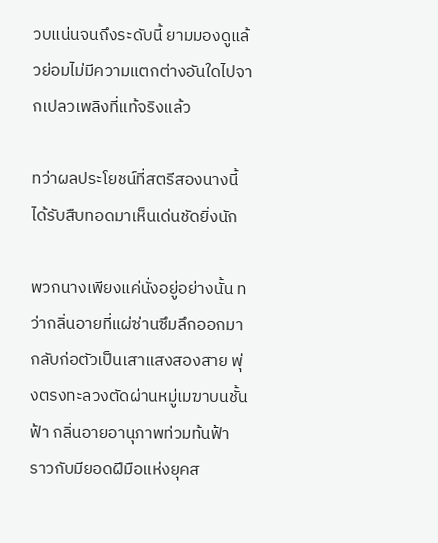วบแน่นจนถึงระดับนี้ ยามมองดูแล้วย่อมไม่มีความแตกต่างอันใดไปจากเปลวเพลิงที่แท้จริงแล้ว

ทว่าผลประโยชน์ที่สตรีสองนางนี้ได้รับสืบทอดมาเห็นเด่นชัดยิ่งนัก

พวกนางเพียงแค่นั่งอยู่อย่างนั้น ทว่ากลิ่นอายที่แผ่ซ่านซึมลึกออกมา กลับก่อตัวเป็นเสาแสงสองสาย พุ่งตรงทะลวงตัดผ่านหมู่เมฆาบนชั้นฟ้า กลิ่นอายอานุภาพท่วมท้นฟ้า ราวกับมียอดฝีมือแห่งยุคส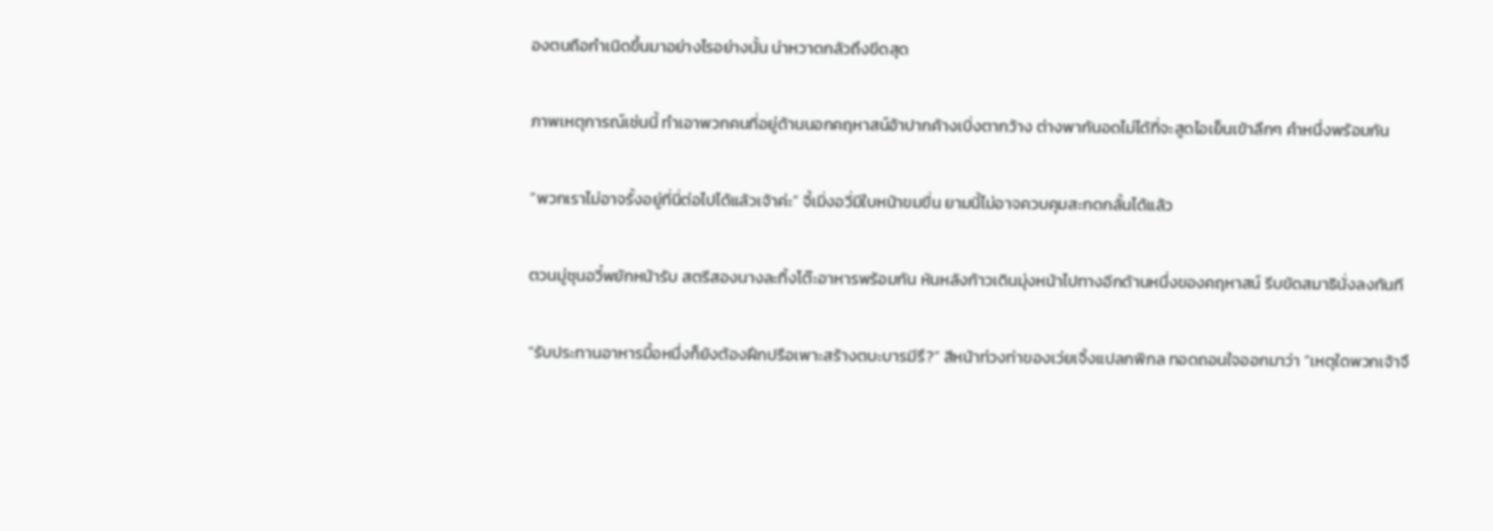องตนถือกำเนิดขึ้นมาอย่างไรอย่างนั้น น่าหวาดกลัวถึงขีดสุด

ภาพเหตุการณ์เช่นนี้ ทำเอาพวกคนที่อยู่ด้านนอกคฤหาสน์อ้าปากค้างเบิ่งตากว้าง ต่างพากันอดไม่ได้ที่จะสูดไอเย็นเข้าลึกๆ คำหนึ่งพร้อมกัน

“พวกเราไม่อาจรั้งอยู่ที่นี่ต่อไปได้แล้วเจ้าค่ะ” จี้เมิ่งอวี่มีใบหน้าขมขื่น ยามนี้ไม่อาจควบคุมสะกดกลั้นได้แล้ว

ตวนมู่ชุนอวี๋พยักหน้ารับ สตรีสองนางละทิ้งโต๊ะอาหารพร้อมกัน หันหลังก้าวเดินมุ่งหน้าไปทางอีกด้านหนึ่งของคฤหาสน์ รีบขัดสมาธินั่งลงทันที

“รับประทานอาหารมื้อหนึ่งก็ยังต้องฝึกปรือเพาะสร้างตบะบารมีรึ?” สีหน้าท่วงท่าของเว่ยเจิ้งแปลกพิกล ทอดถอนใจออกมาว่า “เหตุใดพวกเจ้าจึ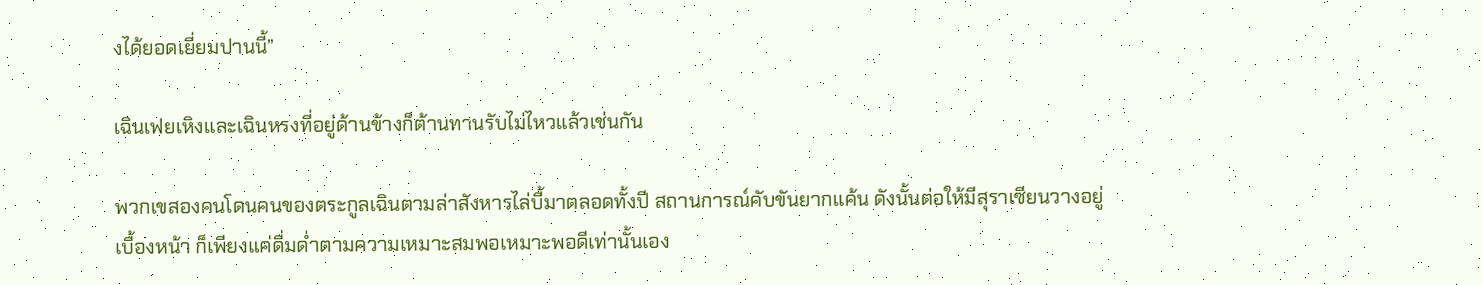งได้ยอดเยี่ยมปานนี้”

เฉินเฟยเหิงและเฉินหรงที่อยู่ด้านข้างก็ต้านทานรับไม่ไหวแล้วเช่นกัน

พวกเขสองคนโดนคนของตระกูลเฉินตามล่าสังหารไล่บี้มาตลอดทั้งปี สถานการณ์คับขันยากแค้น ดังนั้นต่อให้มีสุราเซียนวางอยู่เบื้องหน้า ก็เพียงแค่ดื่มด่ำตามความเหมาะสมพอเหมาะพอดีเท่านั้นเอง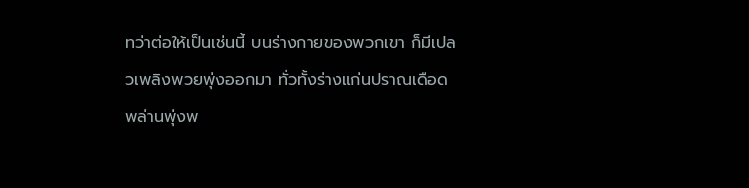ทว่าต่อให้เป็นเช่นนี้ บนร่างกายของพวกเขา ก็มีเปลวเพลิงพวยพุ่งออกมา ทั่วทั้งร่างแก่นปราณเดือดพล่านพุ่งพ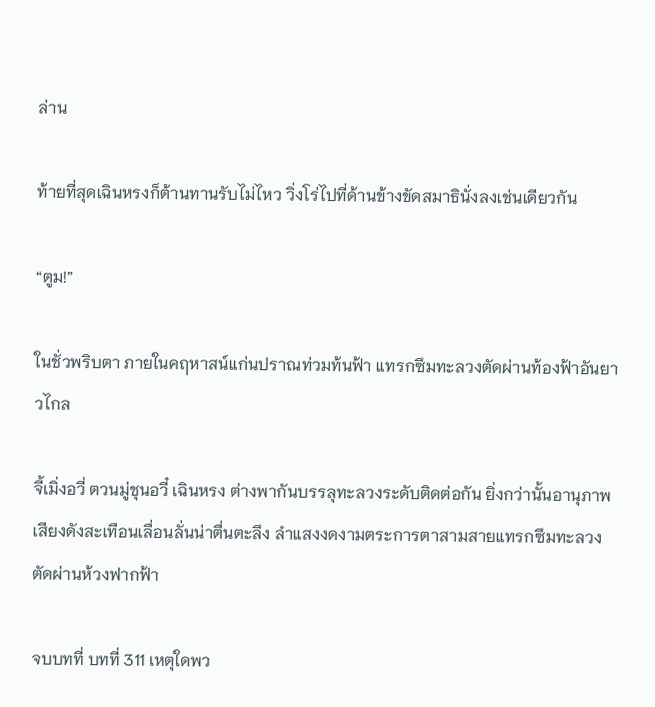ล่าน

ท้ายที่สุดเฉินหรงก็ต้านทานรับไม่ไหว วิ่งโร่ไปที่ด้านข้างขัดสมาธินั่งลงเช่นเดียวกัน

“ตูม!”

ในชั่วพริบตา ภายในคฤหาสน์แก่นปราณท่วมท้นฟ้า แทรกซึมทะลวงตัดผ่านท้องฟ้าอันยาวไกล

จี้เมิ่งอวี่ ตวนมู่ชุนอวี๋ เฉินหรง ต่างพากันบรรลุทะลวงระดับติดต่อกัน ยิ่งกว่านั้นอานุภาพเสียงดังสะเทือนเลื่อนลั่นน่าตื่นตะลึง ลำแสงงดงามตระการตาสามสายแทรกซึมทะลวงตัดผ่านห้วงฟากฟ้า

จบบทที่ บทที่ 311 เหตุใดพว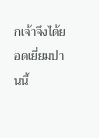กเจ้าจึงได้ยอดเยี่ยมปานนี้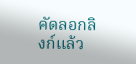คัดลอกลิงก์แล้ว